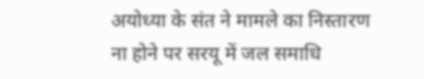अयोध्या के संत ने मामले का निस्तारण ना होने पर सरयू में जल समाधि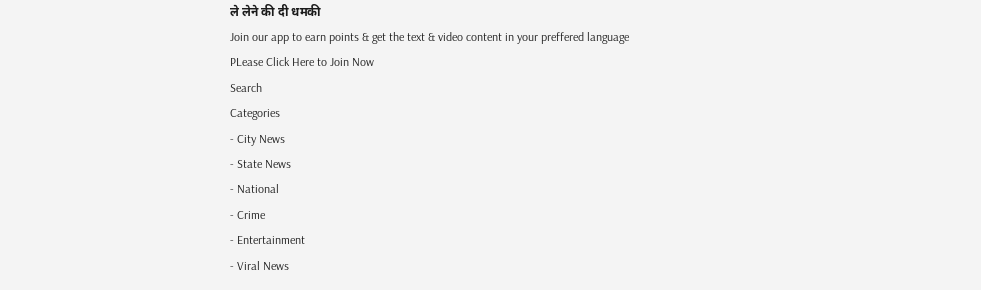ले लेने की दी धमकी
Join our app to earn points & get the text & video content in your preffered language
PLease Click Here to Join Now
Search
Categories
- City News
- State News
- National
- Crime
- Entertainment
- Viral News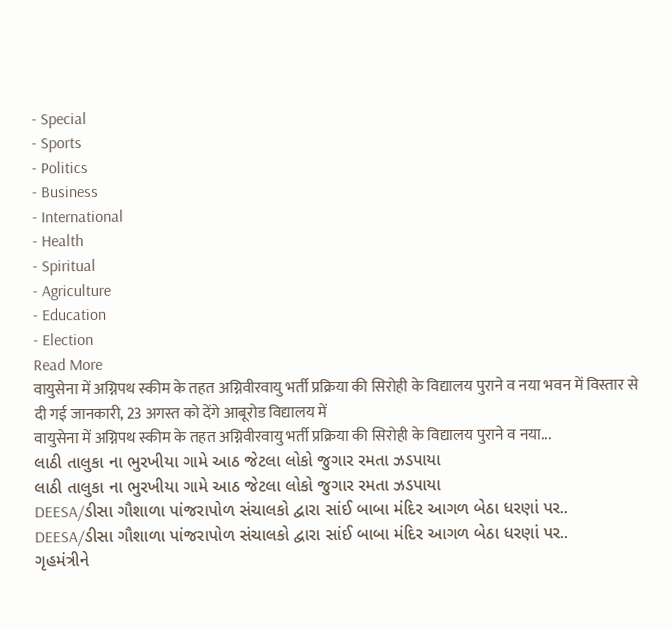- Special
- Sports
- Politics
- Business
- International
- Health
- Spiritual
- Agriculture
- Education
- Election
Read More
वायुसेना में अग्निपथ स्कीम के तहत अग्निवीरवायु भर्ती प्रक्रिया की सिरोही के विद्यालय पुराने व नया भवन में विस्तार से दी गई जानकारी, 23 अगस्त को देंगे आबूरोड विद्यालय में
वायुसेना में अग्निपथ स्कीम के तहत अग्निवीरवायु भर्ती प्रक्रिया की सिरोही के विद्यालय पुराने व नया...
લાઠી તાલુકા ના ભુરખીયા ગામે આઠ જેટલા લોકો જુગાર રમતા ઝડપાયા
લાઠી તાલુકા ના ભુરખીયા ગામે આઠ જેટલા લોકો જુગાર રમતા ઝડપાયા
DEESA/ડીસા ગૌશાળા પાંજરાપોળ સંચાલકો દ્વારા સાંઈ બાબા મંદિર આગળ બેઠા ધરણાં પર..
DEESA/ડીસા ગૌશાળા પાંજરાપોળ સંચાલકો દ્વારા સાંઈ બાબા મંદિર આગળ બેઠા ધરણાં પર..
ગૃહમંત્રીને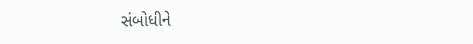સંબોધીને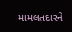મામલતદારને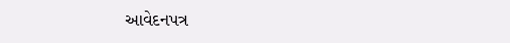આવેદનપત્ર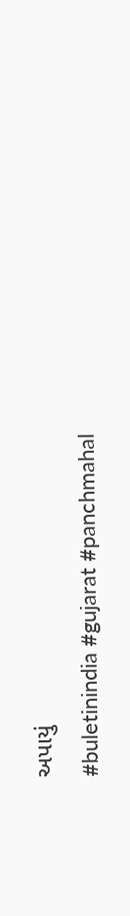અપાયું
#buletinindia #gujarat #panchmahal